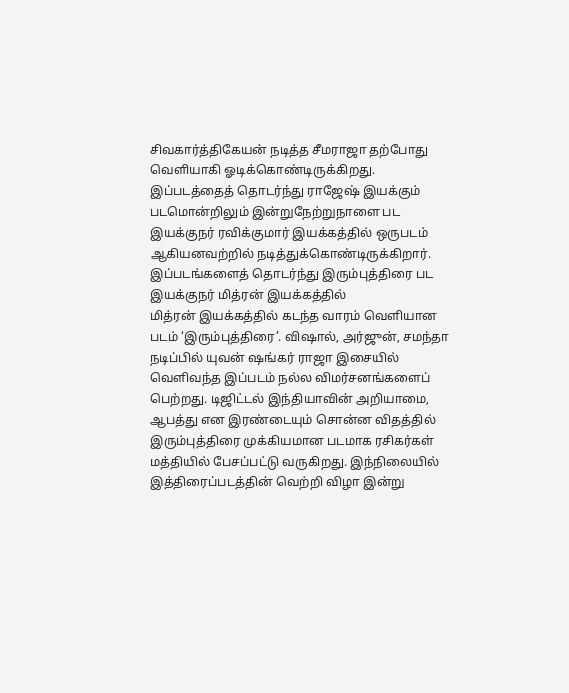சிவகார்த்திகேயன் நடித்த சீமராஜா தற்போது வெளியாகி ஓடிக்கொண்டிருக்கிறது. இப்படத்தைத் தொடர்ந்து ராஜேஷ் இயக்கும் படமொன்றிலும் இன்றுநேற்றுநாளை பட இயக்குநர் ரவிக்குமார் இயக்கத்தில் ஒருபடம் ஆகியனவற்றில் நடித்துக்கொண்டிருக்கிறார். இப்படங்களைத் தொடர்ந்து இரும்புத்திரை பட இயக்குநர் மித்ரன் இயக்கத்தில்
மித்ரன் இயக்கத்தில் கடந்த வாரம் வெளியான படம் ‘இரும்புத்திரை’. விஷால், அர்ஜுன், சமந்தா நடிப்பில் யுவன் ஷங்கர் ராஜா இசையில் வெளிவந்த இப்படம் நல்ல விமர்சனங்களைப் பெற்றது. டிஜிட்டல் இந்தியாவின் அறியாமை, ஆபத்து என இரண்டையும் சொன்ன விதத்தில் இரும்புத்திரை முக்கியமான படமாக ரசிகர்கள் மத்தியில் பேசப்பட்டு வருகிறது. இந்நிலையில் இத்திரைப்படத்தின் வெற்றி விழா இன்று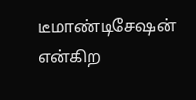டீமாண்டிசேஷன் என்கிற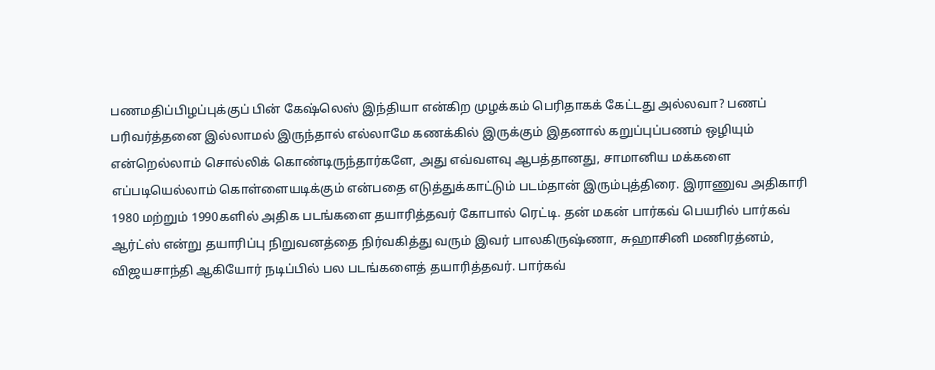பணமதிப்பிழப்புக்குப் பின் கேஷ்லெஸ் இந்தியா என்கிற முழக்கம் பெரிதாகக் கேட்டது அல்லவா? பணப் பரிவர்த்தனை இல்லாமல் இருந்தால் எல்லாமே கணக்கில் இருக்கும் இதனால் கறுப்புப்பணம் ஒழியும் என்றெல்லாம் சொல்லிக் கொண்டிருந்தார்களே, அது எவ்வளவு ஆபத்தானது, சாமானிய மக்களை எப்படியெல்லாம் கொள்ளையடிக்கும் என்பதை எடுத்துக்காட்டும் படம்தான் இரும்புத்திரை. இராணுவ அதிகாரி
1980 மற்றும் 1990களில் அதிக படங்களை தயாரித்தவர் கோபால் ரெட்டி. தன் மகன் பார்கவ் பெயரில் பார்கவ் ஆர்ட்ஸ் என்று தயாரிப்பு நிறுவனத்தை நிர்வகித்து வரும் இவர் பாலகிருஷ்ணா, சுஹாசினி மணிரத்னம், விஜயசாந்தி ஆகியோர் நடிப்பில் பல படங்களைத் தயாரித்தவர். பார்கவ்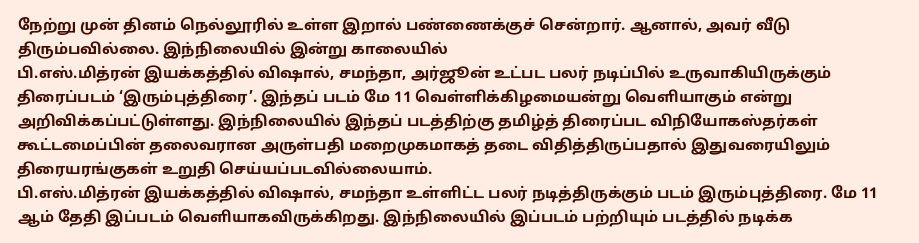நேற்று முன் தினம் நெல்லூரில் உள்ள இறால் பண்ணைக்குச் சென்றார். ஆனால், அவர் வீடு திரும்பவில்லை. இந்நிலையில் இன்று காலையில்
பி.எஸ்.மித்ரன் இயக்கத்தில் விஷால், சமந்தா, அர்ஜூன் உட்பட பலர் நடிப்பில் உருவாகியிருக்கும் திரைப்படம் ‘இரும்புத்திரை’. இந்தப் படம் மே 11 வெள்ளிக்கிழமையன்று வெளியாகும் என்று அறிவிக்கப்பட்டுள்ளது. இந்நிலையில் இந்தப் படத்திற்கு தமிழ்த் திரைப்பட விநியோகஸ்தர்கள் கூட்டமைப்பின் தலைவரான அருள்பதி மறைமுகமாகத் தடை விதித்திருப்பதால் இதுவரையிலும் திரையரங்குகள் உறுதி செய்யப்படவில்லையாம்.
பி.எஸ்.மித்ரன் இயக்கத்தில் விஷால், சமந்தா உள்ளிட்ட பலர் நடித்திருக்கும் படம் இரும்புத்திரை. மே 11 ஆம் தேதி இப்படம் வெளியாகவிருக்கிறது. இந்நிலையில் இப்படம் பற்றியும் படத்தில் நடிக்க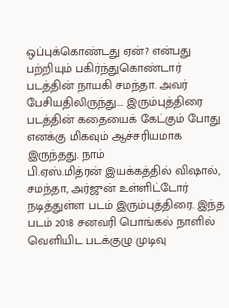ஒப்புக்கொண்டது ஏன்? என்பது பற்றியும் பகிர்ந்துகொண்டார் படத்தின் நாயகி சமந்தா. அவர் பேசியதிலிருந்து…. இரும்புத்திரை படத்தின் கதையைக் கேட்கும் போது எனக்கு மிகவும் ஆச்சரியமாக இருந்தது. நாம்
பி.ஏஸ்.மித்ரன் இயக்கத்தில் விஷால், சமந்தா, அர்ஜுன் உள்ளிட்டோர் நடித்துள்ள படம் இரும்புத்திரை. இந்த படம் 2018 சனவரி பொங்கல் நாளில் வெளியிட படக்குழு முடிவு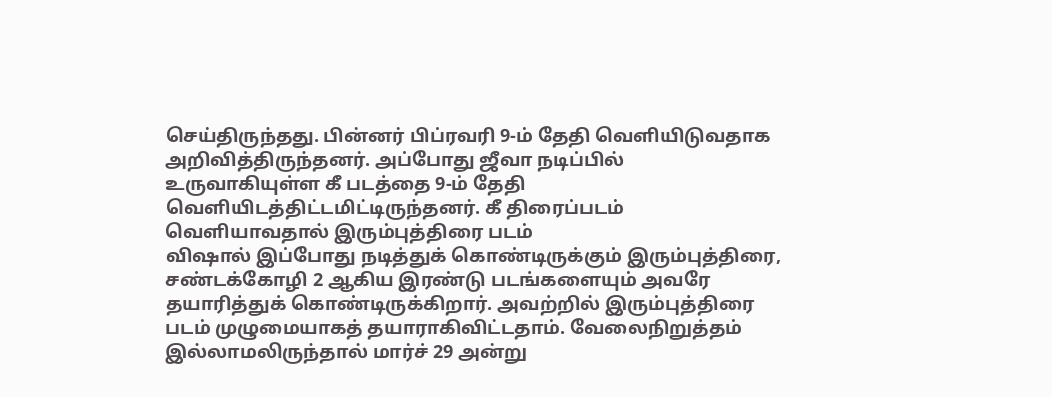செய்திருந்தது. பின்னர் பிப்ரவரி 9-ம் தேதி வெளியிடுவதாக அறிவித்திருந்தனர். அப்போது ஜீவா நடிப்பில் உருவாகியுள்ள கீ படத்தை 9-ம் தேதி வெளியிடத்திட்டமிட்டிருந்தனர். கீ திரைப்படம் வெளியாவதால் இரும்புத்திரை படம்
விஷால் இப்போது நடித்துக் கொண்டிருக்கும் இரும்புத்திரை, சண்டக்கோழி 2 ஆகிய இரண்டு படங்களையும் அவரே தயாரித்துக் கொண்டிருக்கிறார். அவற்றில் இரும்புத்திரை படம் முழுமையாகத் தயாராகிவிட்டதாம். வேலைநிறுத்தம் இல்லாமலிருந்தால் மார்ச் 29 அன்று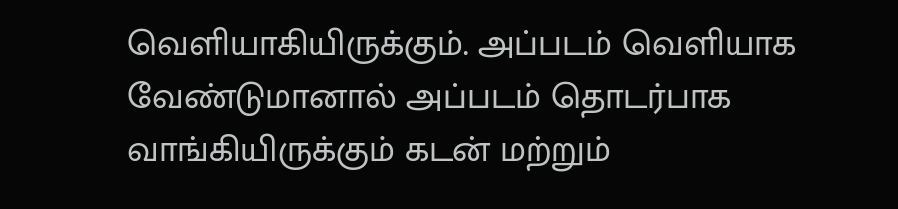வெளியாகியிருக்கும். அப்படம் வெளியாக வேண்டுமானால் அப்படம் தொடர்பாக வாங்கியிருக்கும் கடன் மற்றும்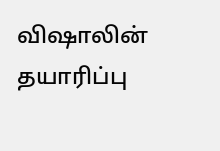விஷாலின் தயாரிப்பு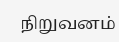நிறுவனம்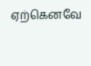ஏற்கெனவே